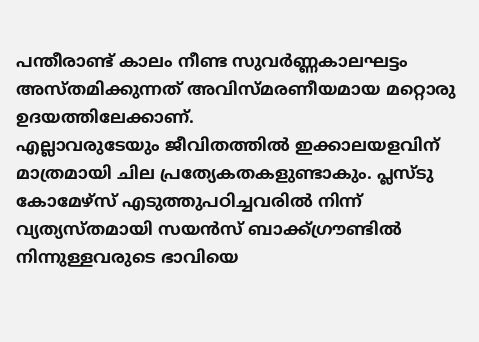പന്തീരാണ്ട് കാലം നീണ്ട സുവർണ്ണകാലഘട്ടം അസ്തമിക്കുന്നത് അവിസ്മരണീയമായ മറ്റൊരു ഉദയത്തിലേക്കാണ്.
എല്ലാവരുടേയും ജീവിതത്തിൽ ഇക്കാലയളവിന് മാത്രമായി ചില പ്രത്യേകതകളുണ്ടാകും. പ്ലസ്ടു കോമേഴ്സ് എടുത്തുപഠിച്ചവരിൽ നിന്ന് വ്യത്യസ്തമായി സയൻസ് ബാക്ക്ഗ്രൗണ്ടിൽ നിന്നുള്ളവരുടെ ഭാവിയെ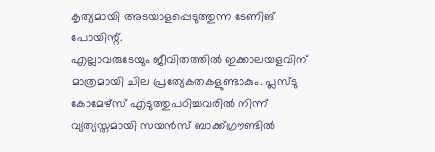കൃത്യമായി അടയാളപ്പെടുത്തുന്ന ടേണിങ് പോയിന്റ്.
എല്ലാവരുടേയും ജീവിതത്തിൽ ഇക്കാലയളവിന് മാത്രമായി ചില പ്രത്യേകതകളുണ്ടാകും. പ്ലസ്ടു കോമേഴ്സ് എടുത്തുപഠിച്ചവരിൽ നിന്ന് വ്യത്യസ്തമായി സയൻസ് ബാക്ക്ഗ്രൗണ്ടിൽ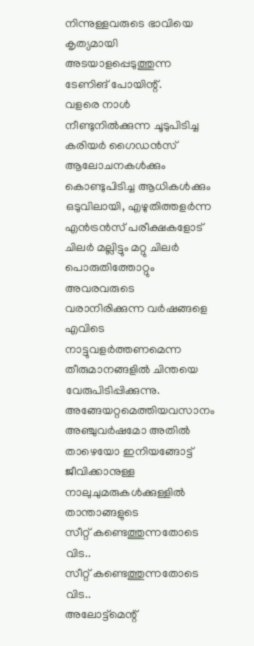നിന്നുള്ളവരുടെ ഭാവിയെ കൃത്യമായി അടയാളപ്പെടുത്തുന്ന ടേണിങ് പോയിന്റ്.
വളരെ നാൾ നീണ്ടുനിൽക്കുന്ന ചൂടുപിടിച്ച കരിയർ ഗൈഡൻസ് ആലോചനകൾക്കും കൊണ്ടുപിടിച്ച ആധികൾക്കും ഒടുവിലായി, എഴുതിത്തളർന്ന എൻട്രൻസ് പരീക്ഷകളോട് ചിലർ മല്ലിട്ടും മറ്റു ചിലർ പൊരുതിത്തോറ്റും അവരവരുടെ വരാനിരിക്കുന്ന വർഷങ്ങളെ എവിടെ നാട്ടുവളർത്തണമെന്ന തീരുമാനങ്ങളിൽ ചിന്തയെ വേരുപിടിപ്പിക്കുന്നു.
അങ്ങേയറ്റമെത്തിയവസാനം അഞ്ചുവർഷമോ അതിൽ താഴെയോ ഇനിയങ്ങോട്ട് ജീവിക്കാനുള്ള നാലുചുമരുകൾക്കുള്ളിൽ താന്താങ്ങളുടെ
സീറ്റ് കണ്ടെത്തുന്നതോടെ വിട..
സീറ്റ് കണ്ടെത്തുന്നതോടെ വിട..
അലോട്ട്മെന്റ്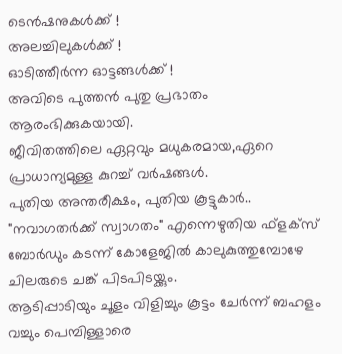ടെൻഷനുകൾക്ക് !
അലച്ചിലുകൾക്ക് !
ഓടിത്തീർന്ന ഓട്ടങ്ങൾക്ക് !
അവിടെ പുത്തൻ പുതു പ്രഭാതം ആരംഭിക്കുകയായി.
ജീവിതത്തിലെ ഏറ്റവും മധുകരമായ,ഏറെ പ്രാധാന്യമുള്ള കുറച്ച് വർഷങ്ങൾ.
പുതിയ അന്തരീക്ഷം, പുതിയ കൂട്ടുകാർ..
"നവാഗതർക്ക് സ്വാഗതം" എന്നെഴുതിയ ഫ്ളക്സ് ബോർഡും കടന്ന് കോളേജിൽ കാലുകുത്തുമ്പോഴേ ചിലരുടെ ചങ്ക് പിടപിടയ്ക്കും.
ആടിപ്പാടിയും ചൂളം വിളിച്ചും കൂട്ടം ചേർന്ന് ബഹളം വച്ചും പെമ്പിള്ളാരെ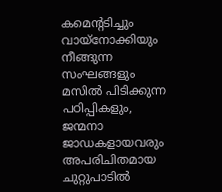കമെന്റടിച്ചും വായ്നോക്കിയും നീങ്ങുന്ന സംഘങ്ങളും മസിൽ പിടിക്കുന്ന പഠിപ്പികളും, ജന്മനാ ജാഡകളായവരും അപരിചിതമായ ചുറ്റുപാടിൽ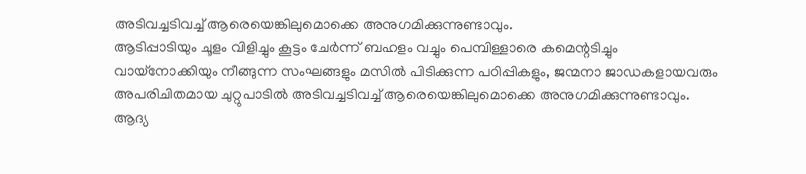അടിവച്ചടിവച്ച് ആരെയെങ്കിലുമൊക്കെ അനുഗമിക്കുന്നുണ്ടാവും.
ആടിപ്പാടിയും ചൂളം വിളിച്ചും കൂട്ടം ചേർന്ന് ബഹളം വച്ചും പെമ്പിള്ളാരെ കമെന്റടിച്ചും വായ്നോക്കിയും നീങ്ങുന്ന സംഘങ്ങളും മസിൽ പിടിക്കുന്ന പഠിപ്പികളും, ജന്മനാ ജാഡകളായവരും അപരിചിതമായ ചുറ്റുപാടിൽ അടിവച്ചടിവച്ച് ആരെയെങ്കിലുമൊക്കെ അനുഗമിക്കുന്നുണ്ടാവും.
ആദ്യ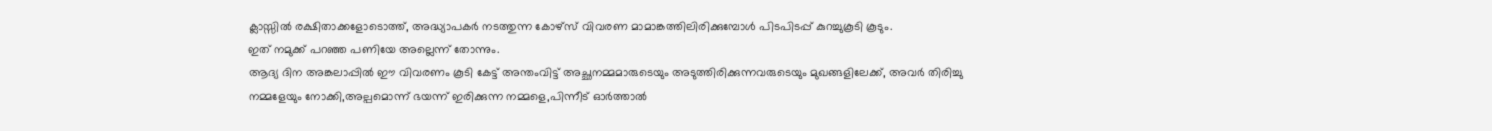ക്ലാസ്സിൽ രക്ഷിതാക്കളോടൊത്ത്, അദ്ധ്യാപകർ നടത്തുന്ന കോഴ്സ് വിവരണ മാമാങ്കത്തിലിരിക്കുമ്പോൾ പിടപിടപ്പ് കുറച്ചുകൂടി കൂടും.
ഇത് നമുക്ക് പറഞ്ഞ പണിയേ അല്ലെന്ന് തോന്നും.
ആദ്യ ദിന അങ്കലാപ്പിൽ ഈ വിവരണം കൂടി കേട്ട് അന്തംവിട്ട് അച്ഛനമ്മമാരുടെയും അടുത്തിരിക്കുന്നവരുടെയും മുഖങ്ങളിലേക്ക്, അവർ തിരിച്ചു നമ്മളേയും നോക്കി,അല്പമൊന്ന് ഭയന്ന് ഇരിക്കുന്ന നമ്മളെ,പിന്നീട് ഓർത്താൽ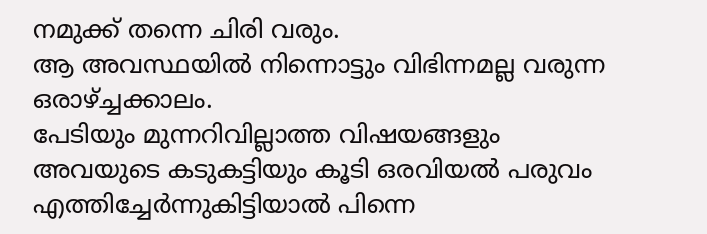നമുക്ക് തന്നെ ചിരി വരും.
ആ അവസ്ഥയിൽ നിന്നൊട്ടും വിഭിന്നമല്ല വരുന്ന ഒരാഴ്ച്ചക്കാലം.
പേടിയും മുന്നറിവില്ലാത്ത വിഷയങ്ങളും അവയുടെ കടുകട്ടിയും കൂടി ഒരവിയൽ പരുവം എത്തിച്ചേർന്നുകിട്ടിയാൽ പിന്നെ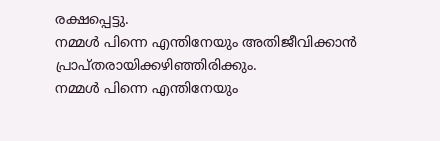രക്ഷപ്പെട്ടു.
നമ്മൾ പിന്നെ എന്തിനേയും അതിജീവിക്കാൻ പ്രാപ്തരായിക്കഴിഞ്ഞിരിക്കും.
നമ്മൾ പിന്നെ എന്തിനേയും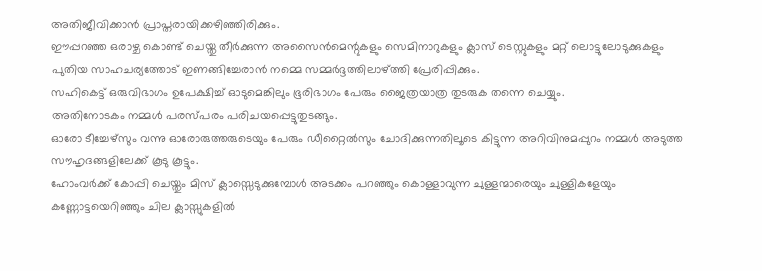അതിജീവിക്കാൻ പ്രാപ്തരായിക്കഴിഞ്ഞിരിക്കും.
ഈപ്പറഞ്ഞ ഒരാഴ്ച കൊണ്ട് ചെയ്തു തീർക്കുന്ന അസൈൻമെന്റുകളും സെമിനാറുകളും ക്ലാസ് ടെസ്റ്റുകളും മറ്റ് ലൊട്ടുലോടുക്കുകളും പുതിയ സാഹചര്യത്തോട് ഇണങ്ങിച്ചേരാൻ നമ്മെ സമ്മർദ്ദത്തിലാഴ്ത്തി പ്രേരിപ്പിക്കും.
സഹികെട്ട് ഒരുവിഭാഗം ഉപേക്ഷിച്ച് ഓടുമെങ്കിലും ഭൂരിഭാഗം പേരും ജൈത്രയാത്ര തുടരുക തന്നെ ചെയ്യും.
അതിനോടകം നമ്മൾ പരസ്പരം പരിചയപ്പെട്ടുതുടങ്ങും.
ഓരോ ടീച്ചേഴ്സും വന്നു ഓരോരുത്തരുടെയും പേരും ഡീറ്റൈൽസും ചോദിക്കുന്നതിലൂടെ കിട്ടുന്ന അറിവിനുമപ്പുറം നമ്മൾ അടുത്ത സൗഹൃദങ്ങളിലേക്ക് കൂടു കൂട്ടും.
ഹോംവർക്ക് കോപ്പി ചെയ്തും മിസ് ക്ലാസ്സെടുക്കുമ്പോൾ അടക്കം പറഞ്ഞും കൊള്ളാവുന്ന ചുള്ളന്മാരെയും ചുള്ളികളേയും കണ്ണോട്ടയെറിഞ്ഞും ചില ക്ലാസ്സുകളിൽ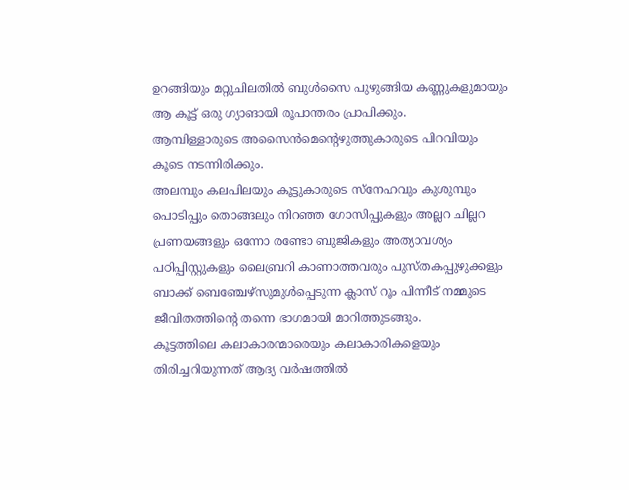ഉറങ്ങിയും മറ്റുചിലതിൽ ബുൾസൈ പുഴുങ്ങിയ കണ്ണുകളുമായും ആ കൂട്ട് ഒരു ഗ്യാങായി രൂപാന്തരം പ്രാപിക്കും.
ആമ്പിള്ളാരുടെ അസൈൻമെന്റെഴുത്തുകാരുടെ പിറവിയും കൂടെ നടന്നിരിക്കും.
അലമ്പും കലപിലയും കൂട്ടുകാരുടെ സ്നേഹവും കുശുമ്പും പൊടിപ്പും തൊങ്ങലും നിറഞ്ഞ ഗോസിപ്പുകളും അല്ലറ ചില്ലറ പ്രണയങ്ങളും ഒന്നോ രണ്ടോ ബുജികളും അത്യാവശ്യം പഠിപ്പിസ്റ്റുകളും ലൈബ്രറി കാണാത്തവരും പുസ്തകപ്പുഴുക്കളും ബാക്ക് ബെഞ്ചേഴ്സുമുൾപ്പെടുന്ന ക്ലാസ് റൂം പിന്നീട് നമ്മുടെ ജീവിതത്തിന്റെ തന്നെ ഭാഗമായി മാറിത്തുടങ്ങും.
കൂട്ടത്തിലെ കലാകാരന്മാരെയും കലാകാരികളെയും തിരിച്ചറിയുന്നത് ആദ്യ വർഷത്തിൽ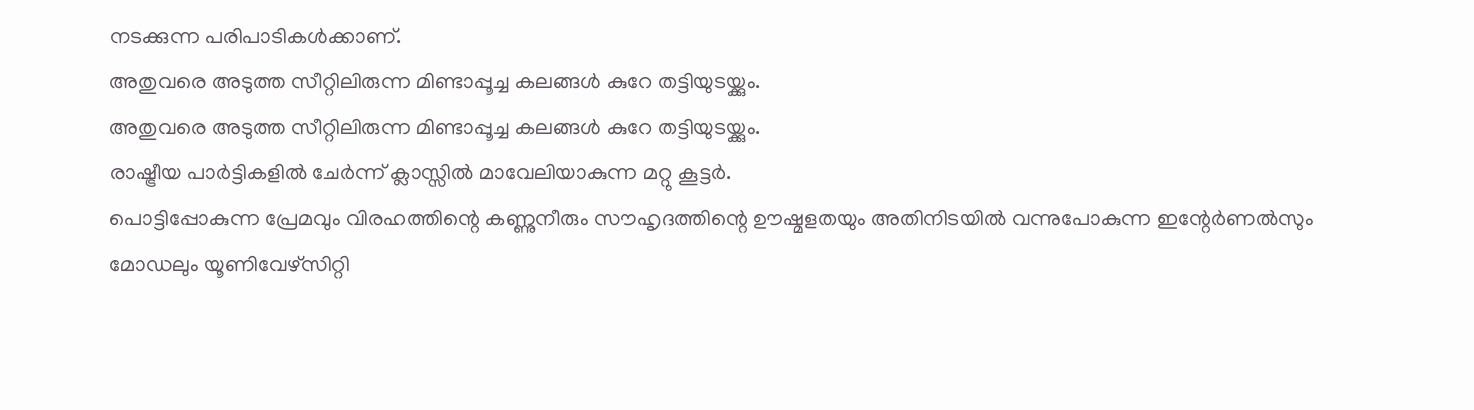നടക്കുന്ന പരിപാടികൾക്കാണ്.
അതുവരെ അടുത്ത സീറ്റിലിരുന്ന മിണ്ടാപ്പൂച്ച കലങ്ങൾ കുറേ തട്ടിയുടയ്ക്കും.
അതുവരെ അടുത്ത സീറ്റിലിരുന്ന മിണ്ടാപ്പൂച്ച കലങ്ങൾ കുറേ തട്ടിയുടയ്ക്കും.
രാഷ്ട്രീയ പാർട്ടികളിൽ ചേർന്ന് ക്ലാസ്സിൽ മാവേലിയാകുന്ന മറ്റു കൂട്ടർ.
പൊട്ടിപ്പോകുന്ന പ്രേമവും വിരഹത്തിന്റെ കണ്ണുനീരും സൗഹൃദത്തിന്റെ ഊഷ്മളതയും അതിനിടയിൽ വന്നുപോകുന്ന ഇന്റേർണൽസും മോഡലും യൂണിവേഴ്സിറ്റി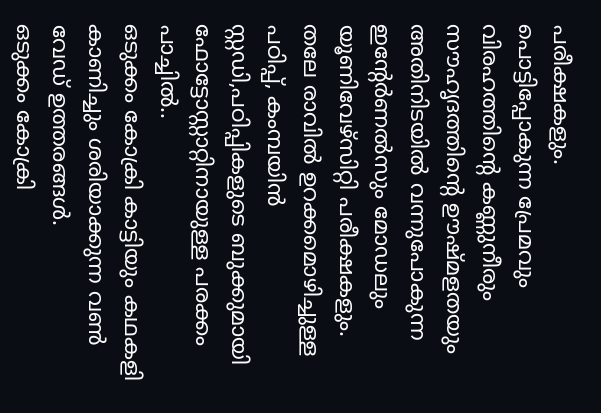പരീക്ഷകളും.
പൊട്ടിപ്പോകുന്ന പ്രേമവും വിരഹത്തിന്റെ കണ്ണുനീരും സൗഹൃദത്തിന്റെ ഊഷ്മളതയും അതിനിടയിൽ വന്നുപോകുന്ന ഇന്റേർണൽസും മോഡലും യൂണിവേഴ്സിറ്റി പരീക്ഷകളും.
തലേ രാവിൽ ഉറക്കമൊഴിച്ചുള്ള പഠിപ്പ്, കംമ്പയിൻ സ്റ്റഡി,പഠിപ്പികളുടെ ബുക്കുമായി ഫോട്ടോസ്റ്റാറ്റിനായുള്ള പരക്കം പാച്ചിൽ..
ഒടുക്കം കോക്രി കാട്ടിയും കഥകളി കാണിച്ചും ശരിയാക്കുന്ന വൺ വേഡ് ഉത്തരങ്ങൾ.
ഒടുക്കം കോക്രി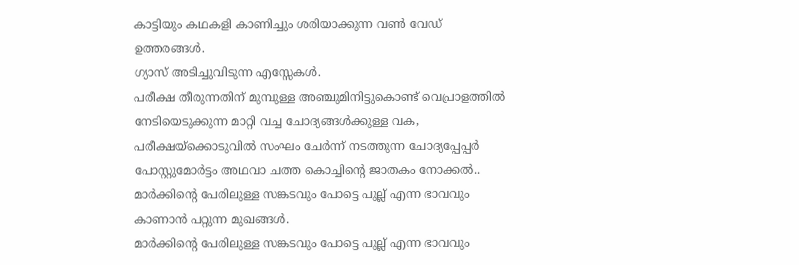കാട്ടിയും കഥകളി കാണിച്ചും ശരിയാക്കുന്ന വൺ വേഡ് ഉത്തരങ്ങൾ.
ഗ്യാസ് അടിച്ചുവിടുന്ന എസ്സേകൾ.
പരീക്ഷ തീരുന്നതിന് മുമ്പുള്ള അഞ്ചുമിനിട്ടുകൊണ്ട് വെപ്രാളത്തിൽ നേടിയെടുക്കുന്ന മാറ്റി വച്ച ചോദ്യങ്ങൾക്കുള്ള വക, പരീക്ഷയ്ക്കൊടുവിൽ സംഘം ചേർന്ന് നടത്തുന്ന ചോദ്യപ്പേപ്പർ പോസ്റ്റുമോർട്ടം അഥവാ ചത്ത കൊച്ചിന്റെ ജാതകം നോക്കൽ..
മാർക്കിന്റെ പേരിലുള്ള സങ്കടവും പോട്ടെ പുല്ല് എന്ന ഭാവവും കാണാൻ പറ്റുന്ന മുഖങ്ങൾ.
മാർക്കിന്റെ പേരിലുള്ള സങ്കടവും പോട്ടെ പുല്ല് എന്ന ഭാവവും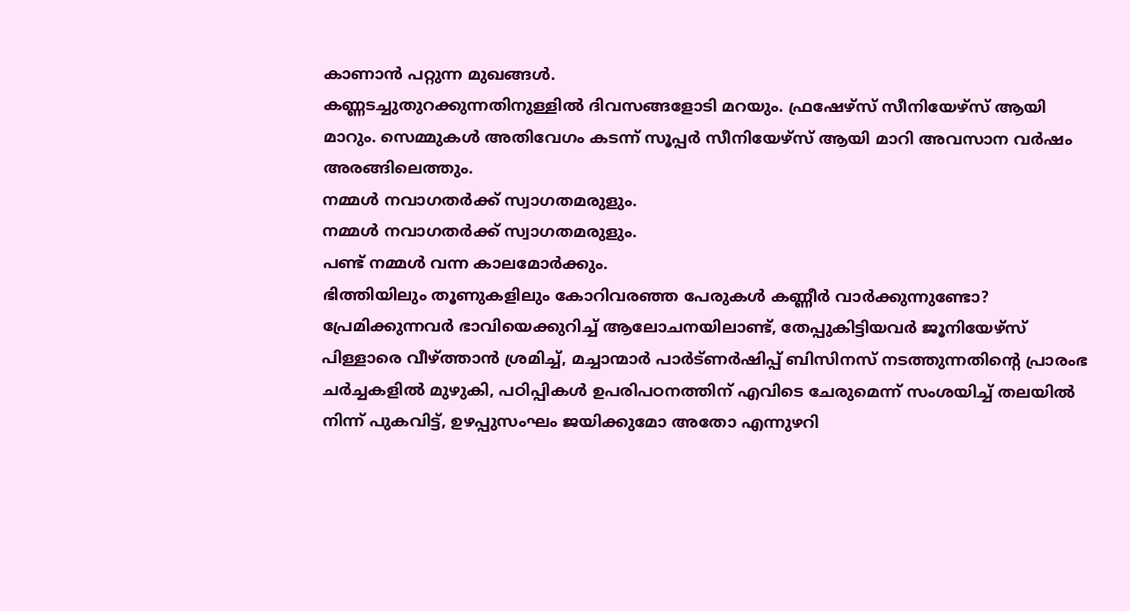കാണാൻ പറ്റുന്ന മുഖങ്ങൾ.
കണ്ണടച്ചുതുറക്കുന്നതിനുള്ളിൽ ദിവസങ്ങളോടി മറയും. ഫ്രഷേഴ്സ് സീനിയേഴ്സ് ആയി മാറും. സെമ്മുകൾ അതിവേഗം കടന്ന് സൂപ്പർ സീനിയേഴ്സ് ആയി മാറി അവസാന വർഷം അരങ്ങിലെത്തും.
നമ്മൾ നവാഗതർക്ക് സ്വാഗതമരുളും.
നമ്മൾ നവാഗതർക്ക് സ്വാഗതമരുളും.
പണ്ട് നമ്മൾ വന്ന കാലമോർക്കും.
ഭിത്തിയിലും തൂണുകളിലും കോറിവരഞ്ഞ പേരുകൾ കണ്ണീർ വാർക്കുന്നുണ്ടോ?
പ്രേമിക്കുന്നവർ ഭാവിയെക്കുറിച്ച് ആലോചനയിലാണ്ട്, തേപ്പുകിട്ടിയവർ ജൂനിയേഴ്സ് പിള്ളാരെ വീഴ്ത്താൻ ശ്രമിച്ച്, മച്ചാന്മാർ പാർട്ണർഷിപ്പ് ബിസിനസ് നടത്തുന്നതിന്റെ പ്രാരംഭ ചർച്ചകളിൽ മുഴുകി, പഠിപ്പികൾ ഉപരിപഠനത്തിന് എവിടെ ചേരുമെന്ന് സംശയിച്ച് തലയിൽ നിന്ന് പുകവിട്ട്, ഉഴപ്പുസംഘം ജയിക്കുമോ അതോ എന്നുഴറി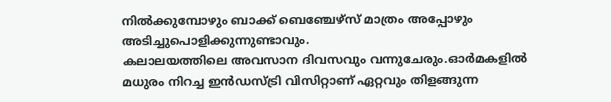നിൽക്കുമ്പോഴും ബാക്ക് ബെഞ്ചേഴ്സ് മാത്രം അപ്പോഴും അടിച്ചുപൊളിക്കുന്നുണ്ടാവും.
കലാലയത്തിലെ അവസാന ദിവസവും വന്നുചേരും.ഓർമകളിൽ മധുരം നിറച്ച ഇൻഡസ്ട്രി വിസിറ്റാണ് ഏറ്റവും തിളങ്ങുന്ന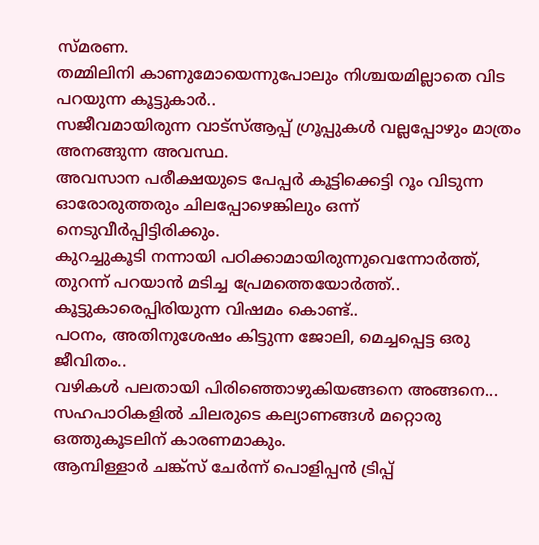സ്മരണ.
തമ്മിലിനി കാണുമോയെന്നുപോലും നിശ്ചയമില്ലാതെ വിട പറയുന്ന കൂട്ടുകാർ..
സജീവമായിരുന്ന വാട്സ്ആപ്പ് ഗ്രൂപ്പുകൾ വല്ലപ്പോഴും മാത്രം അനങ്ങുന്ന അവസ്ഥ.
അവസാന പരീക്ഷയുടെ പേപ്പർ കൂട്ടിക്കെട്ടി റൂം വിടുന്ന ഓരോരുത്തരും ചിലപ്പോഴെങ്കിലും ഒന്ന് നെടുവീർപ്പിട്ടിരിക്കും.
കുറച്ചുകൂടി നന്നായി പഠിക്കാമായിരുന്നുവെന്നോർത്ത്,
തുറന്ന് പറയാൻ മടിച്ച പ്രേമത്തെയോർത്ത്..
കൂട്ടുകാരെപ്പിരിയുന്ന വിഷമം കൊണ്ട്..
പഠനം, അതിനുശേഷം കിട്ടുന്ന ജോലി, മെച്ചപ്പെട്ട ഒരു ജീവിതം..
വഴികൾ പലതായി പിരിഞ്ഞൊഴുകിയങ്ങനെ അങ്ങനെ...
സഹപാഠികളിൽ ചിലരുടെ കല്യാണങ്ങൾ മറ്റൊരു ഒത്തുകൂടലിന് കാരണമാകും.
ആമ്പിള്ളാർ ചങ്ക്സ് ചേർന്ന് പൊളിപ്പൻ ട്രിപ്പ്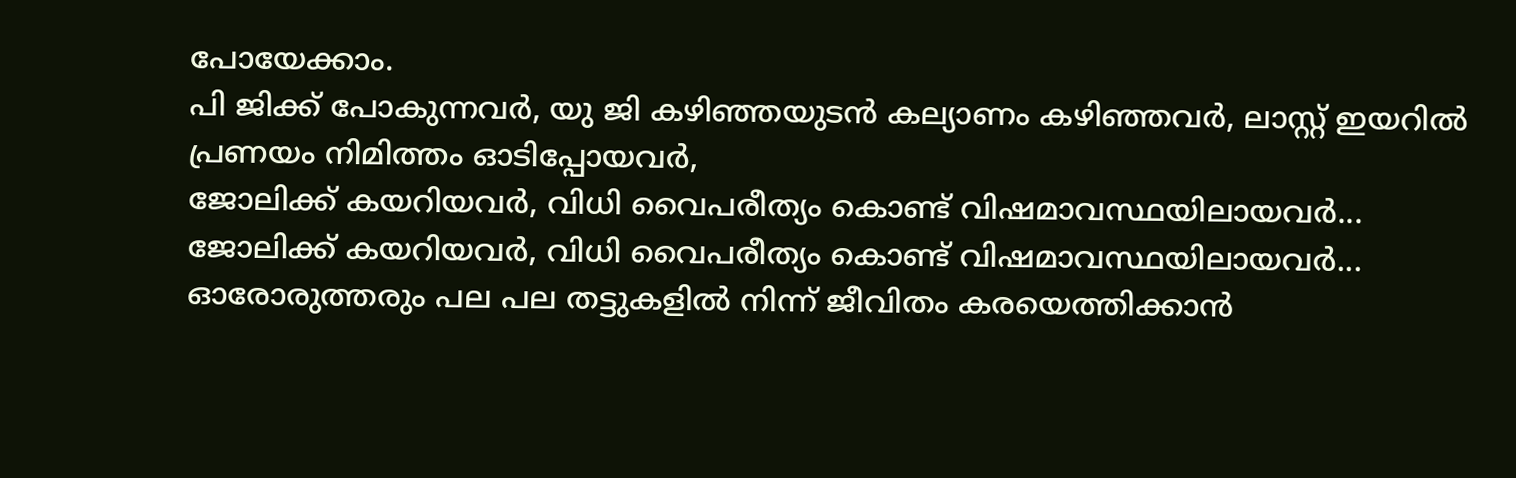പോയേക്കാം.
പി ജിക്ക് പോകുന്നവർ, യു ജി കഴിഞ്ഞയുടൻ കല്യാണം കഴിഞ്ഞവർ, ലാസ്റ്റ് ഇയറിൽ പ്രണയം നിമിത്തം ഓടിപ്പോയവർ,
ജോലിക്ക് കയറിയവർ, വിധി വൈപരീത്യം കൊണ്ട് വിഷമാവസ്ഥയിലായവർ...
ജോലിക്ക് കയറിയവർ, വിധി വൈപരീത്യം കൊണ്ട് വിഷമാവസ്ഥയിലായവർ...
ഓരോരുത്തരും പല പല തട്ടുകളിൽ നിന്ന് ജീവിതം കരയെത്തിക്കാൻ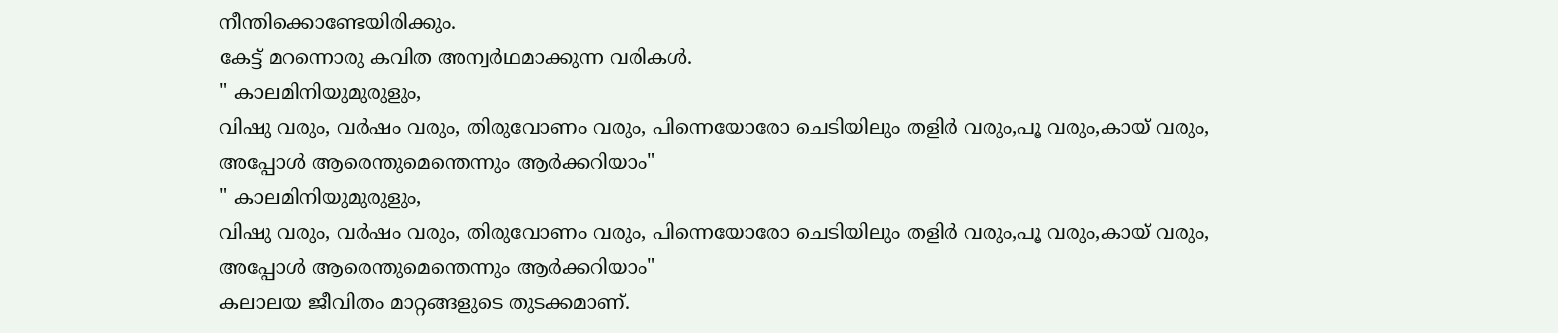നീന്തിക്കൊണ്ടേയിരിക്കും.
കേട്ട് മറന്നൊരു കവിത അന്വർഥമാക്കുന്ന വരികൾ.
" കാലമിനിയുമുരുളും,
വിഷു വരും, വർഷം വരും, തിരുവോണം വരും, പിന്നെയോരോ ചെടിയിലും തളിർ വരും,പൂ വരും,കായ് വരും,
അപ്പോൾ ആരെന്തുമെന്തെന്നും ആർക്കറിയാം"
" കാലമിനിയുമുരുളും,
വിഷു വരും, വർഷം വരും, തിരുവോണം വരും, പിന്നെയോരോ ചെടിയിലും തളിർ വരും,പൂ വരും,കായ് വരും,
അപ്പോൾ ആരെന്തുമെന്തെന്നും ആർക്കറിയാം"
കലാലയ ജീവിതം മാറ്റങ്ങളുടെ തുടക്കമാണ്.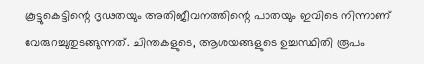കൂട്ടുകെട്ടിന്റെ ദൃഢതയും അതിജീവനത്തിന്റെ പാതയും ഇവിടെ നിന്നാണ് വേരുറച്ചുതുടങ്ങുന്നത്. ചിന്തകളുടെ, ആശയങ്ങളുടെ ഉച്ചസ്ഥിതി രൂപം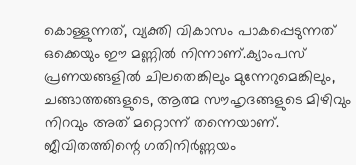കൊള്ളുന്നത്, വ്യക്തി വികാസം പാകപ്പെടുന്നത് ഒക്കെയും ഈ മണ്ണിൽ നിന്നാണ്.ക്യാംപസ് പ്രണയങ്ങളിൽ ചിലതെങ്കിലും മുന്നേറുമെങ്കിലും, ചങ്ങാത്തങ്ങളുടെ, ആത്മ സൗഹൃദങ്ങളുടെ മിഴിവും നിറവും അത് മറ്റൊന്ന് തന്നെയാണ്.
ജീവിതത്തിന്റെ ഗതിനിർണ്ണയം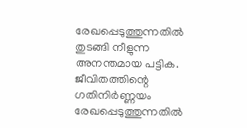രേഖപ്പെടുത്തുന്നതിൽ തുടങ്ങി നീളുന്ന അനന്തമായ പട്ടിക.
ജീവിതത്തിന്റെ ഗതിനിർണ്ണയം രേഖപ്പെടുത്തുന്നതിൽ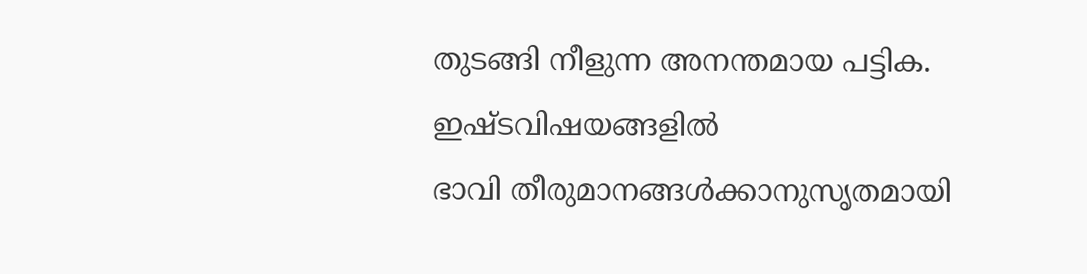തുടങ്ങി നീളുന്ന അനന്തമായ പട്ടിക.
ഇഷ്ടവിഷയങ്ങളിൽ
ഭാവി തീരുമാനങ്ങൾക്കാനുസൃതമായി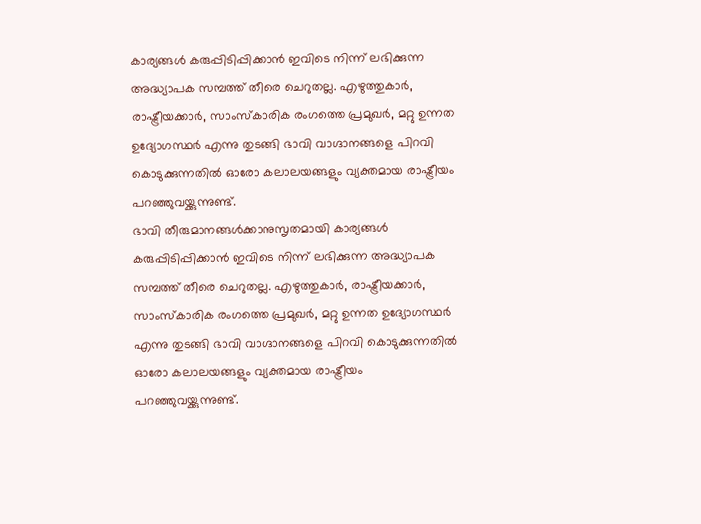കാര്യങ്ങൾ കരുപ്പിടിപ്പിക്കാൻ ഇവിടെ നിന്ന് ലഭിക്കുന്ന അദ്ധ്യാപക സമ്പത്ത് തീരെ ചെറുതല്ല. എഴുത്തുകാർ, രാഷ്ട്രീയക്കാർ, സാംസ്കാരിക രംഗത്തെ പ്രമുഖർ, മറ്റു ഉന്നത ഉദ്യോഗസ്ഥർ എന്നു തുടങ്ങി ഭാവി വാഗ്ദാനങ്ങളെ പിറവി കൊടുക്കുന്നതിൽ ഓരോ കലാലയങ്ങളും വ്യക്തമായ രാഷ്ട്രീയം പറഞ്ഞുവയ്ക്കുന്നുണ്ട്.
ഭാവി തീരുമാനങ്ങൾക്കാനുസൃതമായി കാര്യങ്ങൾ കരുപ്പിടിപ്പിക്കാൻ ഇവിടെ നിന്ന് ലഭിക്കുന്ന അദ്ധ്യാപക സമ്പത്ത് തീരെ ചെറുതല്ല. എഴുത്തുകാർ, രാഷ്ട്രീയക്കാർ, സാംസ്കാരിക രംഗത്തെ പ്രമുഖർ, മറ്റു ഉന്നത ഉദ്യോഗസ്ഥർ എന്നു തുടങ്ങി ഭാവി വാഗ്ദാനങ്ങളെ പിറവി കൊടുക്കുന്നതിൽ ഓരോ കലാലയങ്ങളും വ്യക്തമായ രാഷ്ട്രീയം പറഞ്ഞുവയ്ക്കുന്നുണ്ട്.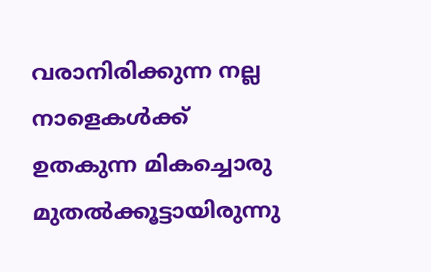വരാനിരിക്കുന്ന നല്ല നാളെകൾക്ക് ഉതകുന്ന മികച്ചൊരു മുതൽക്കൂട്ടായിരുന്നു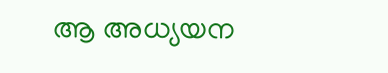ആ അധ്യയന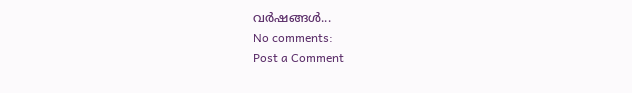വർഷങ്ങൾ...
No comments:
Post a Comment